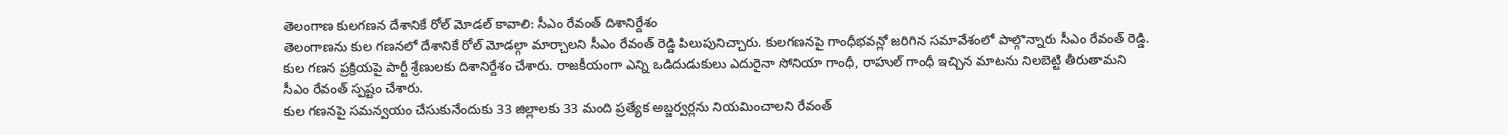తెలంగాణ కులగణన దేశానికే రోల్ మోడల్ కావాలి: సీఎం రేవంత్ దిశానిర్దేశం
తెలంగాణను కుల గణనలో దేశానికే రోల్ మోడల్గా మార్చాలని సీఎం రేవంత్ రెడ్డి పిలుపునిచ్చారు. కులగణనపై గాంధీభవన్లో జరిగిన సమావేశంలో పాల్గొన్నారు సీఎం రేవంత్ రెడ్డి. కుల గణన ప్రక్రియపై పార్టీ శ్రేణులకు దిశానిర్దేశం చేశారు. రాజకీయంగా ఎన్ని ఒడిదుడుకులు ఎదురైనా సోనియా గాంధీ, రాహుల్ గాంధీ ఇచ్చిన మాటను నిలబెట్టి తీరుతామని సీఎం రేవంత్ స్పష్టం చేశారు.
కుల గణనపై సమన్వయం చేసుకునేందుకు 33 జిల్లాలకు 33 మంది ప్రత్యేక అబ్జర్వర్లను నియమించాలని రేవంత్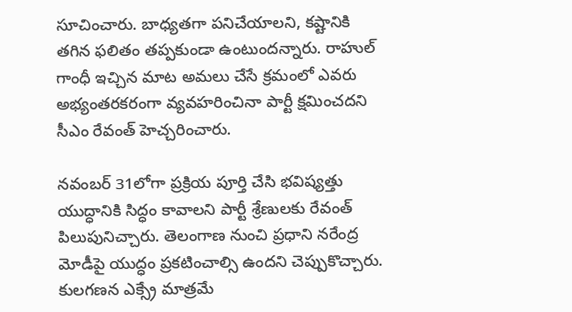సూచించారు. బాధ్యతగా పనిచేయాలని, కష్టానికి తగిన ఫలితం తప్పకుండా ఉంటుందన్నారు. రాహుల్ గాంధీ ఇచ్చిన మాట అమలు చేసే క్రమంలో ఎవరు అభ్యంతరకరంగా వ్యవహరించినా పార్టీ క్షమించదని సీఎం రేవంత్ హెచ్చరించారు.

నవంబర్ 31లోగా ప్రక్రియ పూర్తి చేసి భవిష్యత్తు యుద్ధానికి సిద్ధం కావాలని పార్టీ శ్రేణులకు రేవంత్ పిలుపునిచ్చారు. తెలంగాణ నుంచి ప్రధాని నరేంద్ర మోడీపై యుద్ధం ప్రకటించాల్సి ఉందని చెప్పుకొచ్చారు. కులగణన ఎక్స్రే మాత్రమే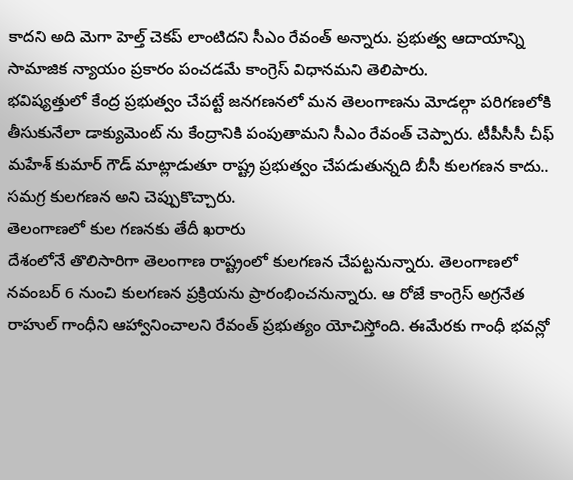కాదని అది మెగా హెల్త్ చెకప్ లాంటిదని సీఎం రేవంత్ అన్నారు. ప్రభుత్వ ఆదాయాన్ని సామాజిక న్యాయం ప్రకారం పంచడమే కాంగ్రెస్ విధానమని తెలిపారు.
భవిష్యత్తులో కేంద్ర ప్రభుత్వం చేపట్టే జనగణనలో మన తెలంగాణను మోడల్గా పరిగణలోకి తీసుకునేలా డాక్యుమెంట్ ను కేంద్రానికి పంపుతామని సీఎం రేవంత్ చెప్పారు. టీపీసీసీ చీఫ్ మహేశ్ కుమార్ గౌడ్ మాట్లాడుతూ రాష్ట్ర ప్రభుత్వం చేపడుతున్నది బీసీ కులగణన కాదు.. సమగ్ర కులగణన అని చెప్పుకొచ్చారు.
తెలంగాణలో కుల గణనకు తేదీ ఖరారు
దేశంలోనే తొలిసారిగా తెలంగాణ రాష్ట్రంలో కులగణన చేపట్టనున్నారు. తెలంగాణలో నవంబర్ 6 నుంచి కులగణన ప్రక్రియను ప్రారంభించనున్నారు. ఆ రోజే కాంగ్రెస్ అగ్రనేత రాహుల్ గాంధీని ఆహ్వానించాలని రేవంత్ ప్రభుత్యం యోచిస్తోంది. ఈమేరకు గాంధీ భవన్లో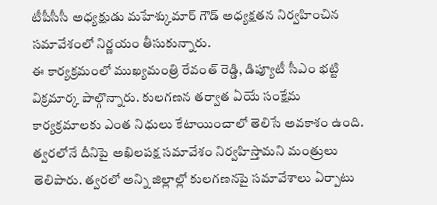టీపీసీసీ అధ్యక్షుడు మహేశ్కుమార్ గౌడ్ అధ్యక్షతన నిర్వహించిన సమావేశంలో నిర్ణయం తీసుకున్నారు.
ఈ కార్యక్రమంలో ముఖ్యమంత్రి రేవంత్ రెడ్డి, డిప్యూటీ సీఎం భట్టి విక్రమార్క పాల్గొన్నారు. కులగణన తర్వాత ఏయే సంక్షేమ కార్యక్రమాలకు ఎంత నిధులు కేటాయించాలో తెలిసే అవకాశం ఉంది. త్వరలోనే దీనిపై అఖిలపక్ష సమావేశం నిర్వహిస్తామని మంత్రులు తెలిపారు. త్వరలో అన్ని జిల్లాల్లో కులగణనపై సమావేశాలు ఏర్పాటు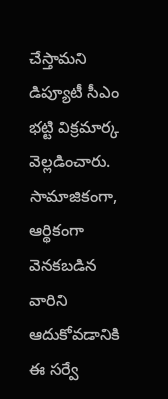చేస్తామని డిప్యూటీ సీఎం భట్టి విక్రమార్క వెల్లడించారు.
సామాజికంగా, ఆర్థికంగా వెనకబడిన వారిని ఆదుకోవడానికి ఈ సర్వే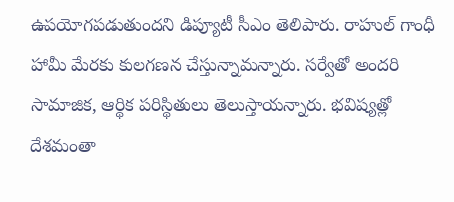ఉపయోగపడుతుందని డిప్యూటీ సీఎం తెలిపారు. రాహుల్ గాంధీ హామీ మేరకు కులగణన చేస్తున్నామన్నారు. సర్వేతో అందరి సామాజిక, ఆర్థిక పరిస్థితులు తెలుస్తాయన్నారు. భవిష్యత్లో దేశమంతా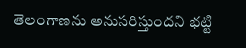తెలంగాణను అనుసరిస్తుందని భట్టి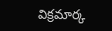విక్రమార్క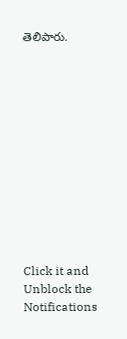తెలిపారు.












Click it and Unblock the Notifications